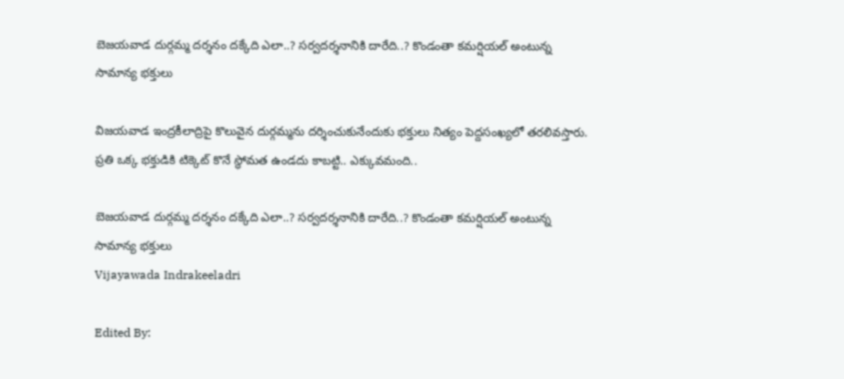బెజయవాడ దుర్గమ్మ దర్శనం దక్కేది ఎలా..? సర్వదర్శనానికి దారేది..? కొండంతా కమర్షియల్‌‌ అంటున్న సామాన్య భక్తులు

విజయవాడ ఇంద్రకీలాద్రిపై కొలువైన దుర్గమ్మను దర్శించుకునేందుకు భక్తులు నిత్యం పెద్దసంఖ్యలో తరలివస్తారు. ప్రతి ఒక్క భక్తుడికి టిక్కెట్‌ కొనే స్థోమత ఉండదు కాబట్టి.. ఎక్కువమంది..

బెజయవాడ దుర్గమ్మ దర్శనం దక్కేది ఎలా..? సర్వదర్శనానికి దారేది..? కొండంతా కమర్షియల్‌‌ అంటున్న సామాన్య భక్తులు
Vijayawada Indrakeeladri

Edited By: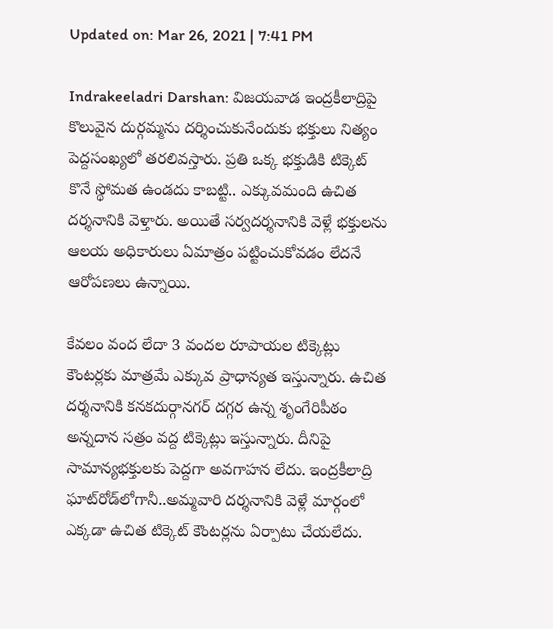Updated on: Mar 26, 2021 | 7:41 PM

Indrakeeladri Darshan: విజయవాడ ఇంద్రకీలాద్రిపై కొలువైన దుర్గమ్మను దర్శించుకునేందుకు భక్తులు నిత్యం పెద్దసంఖ్యలో తరలివస్తారు. ప్రతి ఒక్క భక్తుడికి టిక్కెట్‌ కొనే స్థోమత ఉండదు కాబట్టి.. ఎక్కువమంది ఉచిత దర్శనానికి వెళ్తారు. అయితే సర్వదర్శనానికి వెళ్లే భక్తులను ఆలయ అధికారులు ఏమాత్రం పట్టించుకోవడం లేదనే ఆరోపణలు ఉన్నాయి.

కేవలం వంద లేదా 3 వందల రూపాయల టిక్కెట్లు కౌంటర్లకు మాత్రమే ఎక్కువ ప్రాధాన్యత ఇస్తున్నారు. ఉచిత దర్శనానికి కనకదుర్గానగర్‌ దగ్గర ఉన్న శృంగేరిపీఠం అన్నదాన సత్రం వద్ద టిక్కెట్లు ఇస్తున్నారు. దీనిపై సామాన్యభక్తులకు పెద్దగా అవగాహన లేదు. ఇంద్రకీలాద్రి ఘాట్‌రోడ్‌లోగానీ..అమ్మవారి దర్శనానికి వెళ్లే మార్గంలో ఎక్కడా ఉచిత టిక్కెట్‌ కౌంటర్లను ఏర్పాటు చేయలేదు.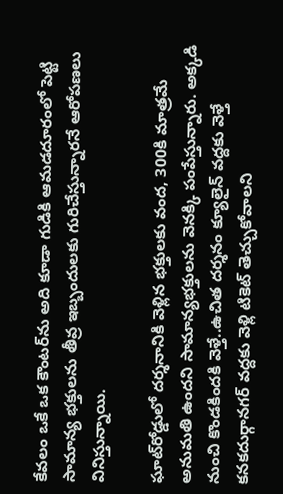కేవలం ఒకే ఒక కౌంటర్‌ను అది కూడా గుడికి ఆమడదూరంలో పెట్టి సామాన్య భక్తులను తీవ్ర ఇబ్బందులకు గురిచేస్తున్నారనే ఆరోపణలు వినిస్తున్నాయి.

ఘాట్‌రోడ్డులో దర్శనానికి వెళ్లిన భక్తులకు వంద, 300కి మాత్రమే అనుమతి ఉందని సామాన్యభక్తులను వెనక్కి పంపేస్తున్నారు. అక్కడి నుంచి కొండకిందకి వెళ్తే..ఉచిత దర్శనం క్యూలైన్‌ వద్దకు వెళ్తే కనకదుర్గానగర్‌ వద్దకు వెళ్లి టికెట్‌ తెచ్చుకోవాలని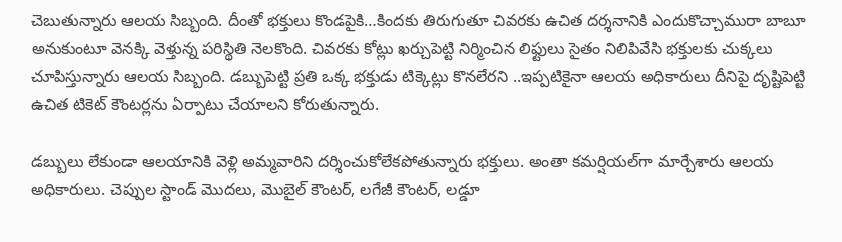చెబుతున్నారు ఆలయ సిబ్బంది. దీంతో భక్తులు కొండపైకి…కిందకు తిరుగుతూ చివరకు ఉచిత దర్శనానికి ఎందుకొచ్చామురా బాబూ అనుకుంటూ వెనక్కి వెళ్తున్న పరిస్థితి నెలకొంది. చివరకు కోట్లు ఖర్చుపెట్టి నిర్మించిన లిఫ్టులు సైతం నిలిపివేసి భక్తులకు చుక్కలు చూపిస్తున్నారు ఆలయ సిబ్బంది. డబ్బుపెట్టి ప్రతి ఒక్క భక్తుడు టిక్కెట్లు కొనలేరని ..ఇప్పటికైనా ఆలయ అధికారులు దీనిపై దృష్టిపెట్టి ఉచిత టికెట్‌ కౌంటర్లను ఏర్పాటు చేయాలని కోరుతున్నారు.

డబ్బులు లేకుండా ఆలయానికి వెళ్లి అమ్మవారిని దర్శించుకోలేకపోతున్నారు భక్తులు. అంతా కమర్షియల్‌గా మార్చేశారు ఆలయ అధికారులు. చెప్పుల స్టాండ్‌ మొదలు, మొబైల్‌ కౌంటర్‌, లగేజీ కౌంటర్‌, లడ్డూ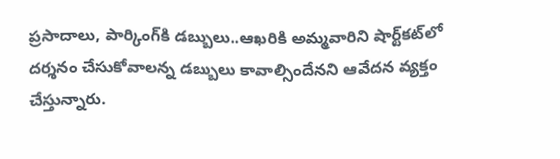ప్రసాదాలు, పార్కింగ్‌కి డబ్బులు..ఆఖరికి అమ్మవారిని షార్ట్‌కట్‌లో దర్శనం చేసుకోవాలన్న డబ్బులు కావాల్సిందేనని ఆవేదన వ్యక్తం చేస్తున్నారు.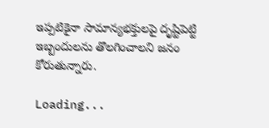ఇప్పటికైనా సామాన్యభక్తులపై దృష్టిపెట్టి ఇబ్బందులను తొలగించాలని జనం కోరుతున్నారు.

Loading...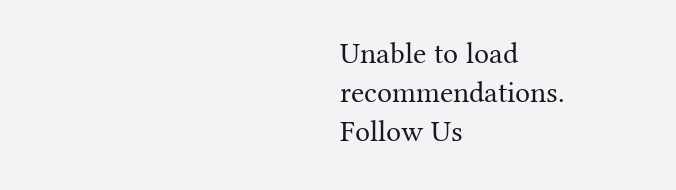Unable to load recommendations.
Follow Us